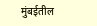मुंबईतील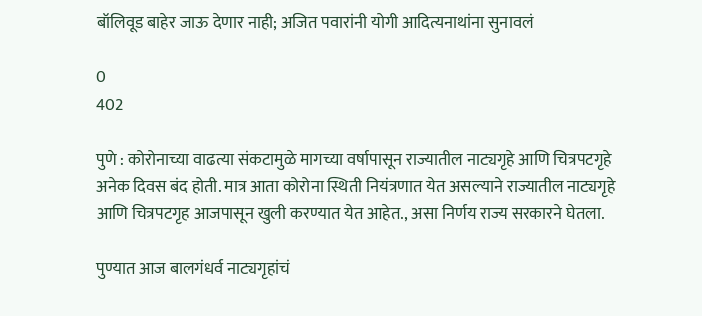बॉलिवूड बाहेर जाऊ देणार नाही; अजित पवारांनी योगी आदित्यनाथांना सुनावलं

0
402

पुणे : कोरोनाच्या वाढत्या संकटामुळे मागच्या वर्षापासून राज्यातील नाट्यगृहे आणि चित्रपटगृहे  अनेक दिवस बंद होती. मात्र आता कोरोना स्थिती नियंत्रणात येत असल्याने राज्यातील नाट्यगृहे आणि चित्रपटगृह आजपासून खुली करण्यात येत आहेत., असा निर्णय राज्य सरकारने घेतला.

पुण्यात आज बालगंधर्व नाट्यगृहांचं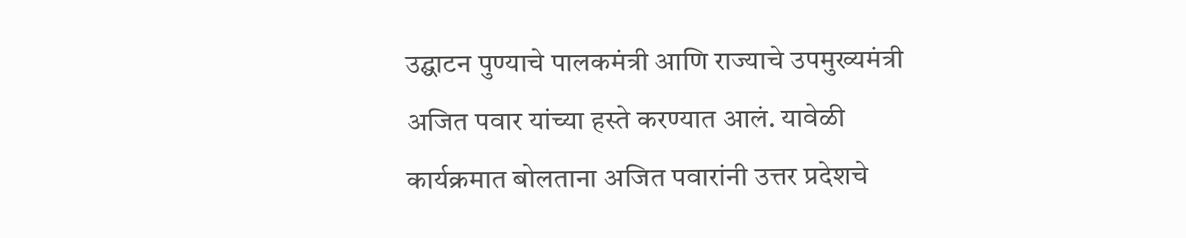उद्घाटन पुण्याचे पालकमंत्री आणि राज्याचे उपमुख्यमंत्री अजित पवार यांच्या हस्ते करण्यात आलं. यावेळी कार्यक्रमात बोलताना अजित पवारांनी उत्तर प्रदेशचे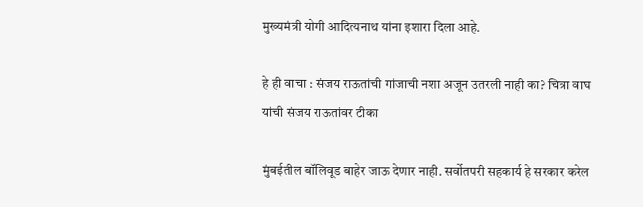मुख्यमंत्री योगी आदित्यनाथ यांना इशारा दिला आहे.

हे ही वाचा : संजय राऊतांची गांजाची नशा अजून उतरली नाही का? चित्रा वाघ यांची संजय राऊतांवर टीका

मुंबईतील बॉलिवूड बाहेर जाऊ देणार नाही. सर्वोतपरी सहकार्य हे सरकार करेल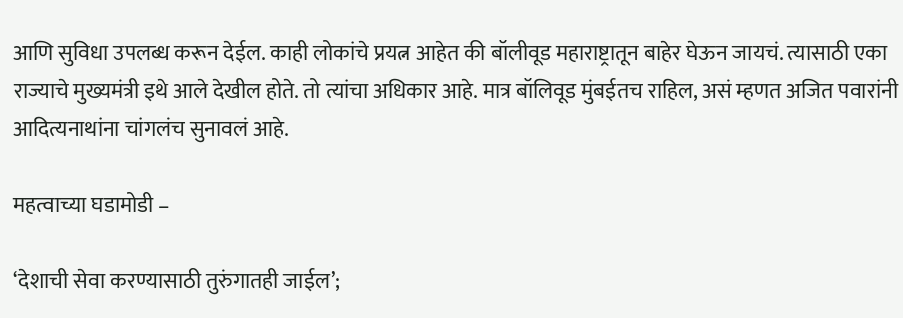आणि सुविधा उपलब्ध करून देईल. काही लोकांचे प्रयत्न आहेत की बॉलीवूड महाराष्ट्रातून बाहेर घेऊन जायचं. त्यासाठी एका राज्याचे मुख्यमंत्री इथे आले देखील होते. तो त्यांचा अधिकार आहे. मात्र बॉलिवूड मुंबईतच राहिल, असं म्हणत अजित पवारांनी आदित्यनाथांना चांगलंच सुनावलं आहे.

महत्वाच्या घडामोडी –

‘देशाची सेवा करण्यासाठी तुरुंगातही जाईल’;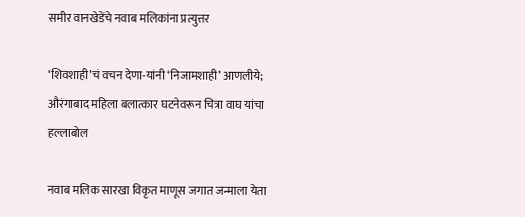समीर वानखेडेंचे नवाब मलिकांना प्रत्युत्तर

‘शिवशाही’चं वचन देणा-यांनी ‘निजामशाही’ आणलीये; औरंगाबाद महिला बलात्कार घटनेवरून चित्रा वाघ यांचा हल्लाबोल

नवाब मलिक सारखा विकृत माणूस जगात जन्माला येता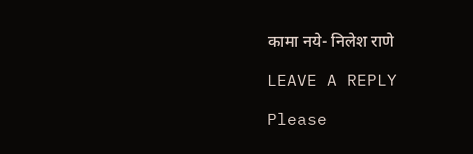कामा नये- निलेश राणे

LEAVE A REPLY

Please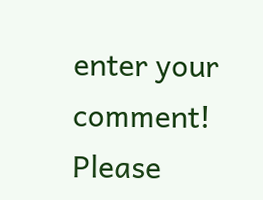enter your comment!
Please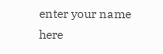enter your name here